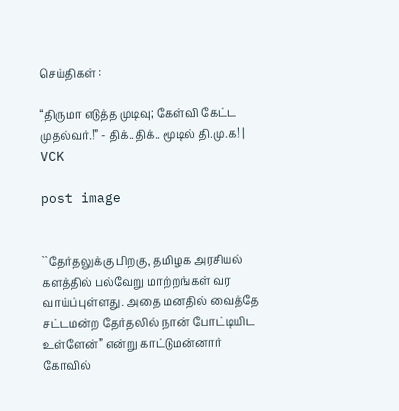செய்திகள் :

“திருமா எடுத்த முடிவு; கேள்வி கேட்ட முதல்வர்.!” - திக்..திக்.. மூடில் தி.மு.க! | VCK

post image


``தேர்தலுக்கு பிறகு, தமிழக அரசியல் களத்தில் பல்வேறு மாற்றங்கள் வர வாய்ப்புள்ளது. அதை மனதில் வைத்தே சட்டமன்ற தேர்தலில் நான் போட்டியிட உள்ளேன்” என்று காட்டுமன்னார் கோவில்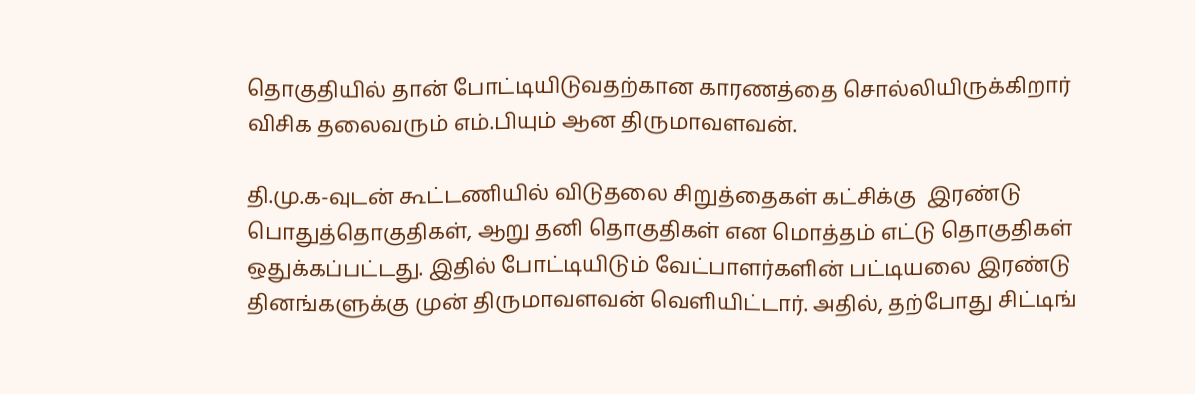தொகுதியில் தான் போட்டியிடுவதற்கான காரணத்தை சொல்லியிருக்கிறார் விசிக தலைவரும் எம்.பியும் ஆன திருமாவளவன்.

தி.மு.க-வுடன் கூட்டணியில் விடுதலை சிறுத்தைகள் கட்சிக்கு  இரண்டு பொதுத்தொகுதிகள், ஆறு தனி தொகுதிகள் என மொத்தம் எட்டு தொகுதிகள் ஒதுக்கப்பட்டது. இதில் போட்டியிடும் வேட்பாளர்களின் பட்டியலை இரண்டு தினங்களுக்கு முன் திருமாவளவன் வெளியிட்டார். அதில், தற்போது சிட்டிங்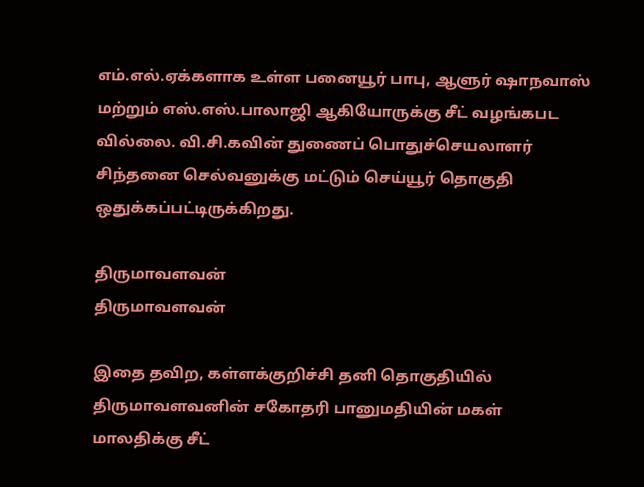எம்.எல்.ஏக்களாக உள்ள பனையூர் பாபு, ஆளுர் ஷாநவாஸ் மற்றும் எஸ்.எஸ்.பாலாஜி ஆகியோருக்கு சீட் வழங்கபட வில்லை. வி.சி.கவின் துணைப் பொதுச்செயலாளர் சிந்தனை செல்வனுக்கு மட்டும் செய்யூர் தொகுதி ஒதுக்கப்பட்டிருக்கிறது.

திருமாவளவன்
திருமாவளவன்

இதை தவிற, கள்ளக்குறிச்சி தனி தொகுதியில் திருமாவளவனின் சகோதரி பானுமதியின் மகள் மாலதிக்கு சீட்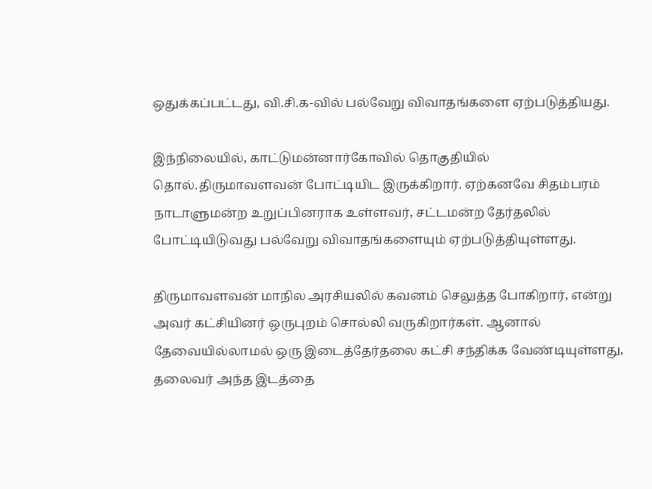ஒதுக்கப்பட்டது, வி.சி.க-வில் பல்வேறு விவாதங்களை ஏற்படுத்தியது.

இந்நிலையில், காட்டுமன்னார்கோவில் தொகுதியில் தொல்.திருமாவளவன் போட்டியிட இருக்கிறார். ஏற்கனவே சிதம்பரம் நாடாளுமன்ற உறுப்பினராக உள்ளவர், சட்டமன்ற தேர்தலில் போட்டியிடுவது பல்வேறு விவாதங்களையும் ஏற்படுத்தியுள்ளது.

திருமாவளவன் மாநில அரசியலில் கவனம் செலுத்த போகிறார், என்று அவர் கட்சியினர் ஒருபுறம் சொல்லி வருகிறார்கள். ஆனால் தேவையில்லாமல் ஒரு இடைத்தேர்தலை கட்சி சந்திக்க வேண்டியுள்ளது, தலைவர் அந்த இடத்தை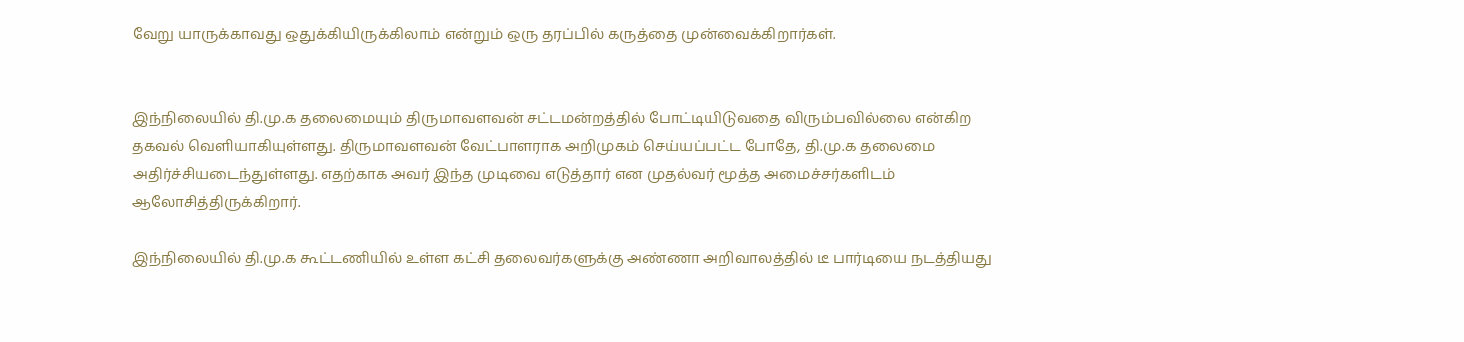வேறு யாருக்காவது ஒதுக்கியிருக்கிலாம் என்றும் ஒரு தரப்பில் கருத்தை முன்வைக்கிறார்கள்.


இந்நிலையில் தி.மு.க தலைமையும் திருமாவளவன் சட்டமன்றத்தில் போட்டியிடுவதை விரும்பவில்லை என்கிற தகவல் வெளியாகியுள்ளது. திருமாவளவன் வேட்பாளராக அறிமுகம் செய்யப்பட்ட போதே, தி.மு.க தலைமை அதிர்ச்சியடைந்துள்ளது. எதற்காக அவர் இந்த முடிவை எடுத்தார் என முதல்வர் மூத்த அமைச்சர்களிடம் ஆலோசித்திருக்கிறார்.

இந்நிலையில் தி.மு.க கூட்டணியில் உள்ள கட்சி தலைவர்களுக்கு அண்ணா அறிவாலத்தில் டீ பார்டியை நடத்தியது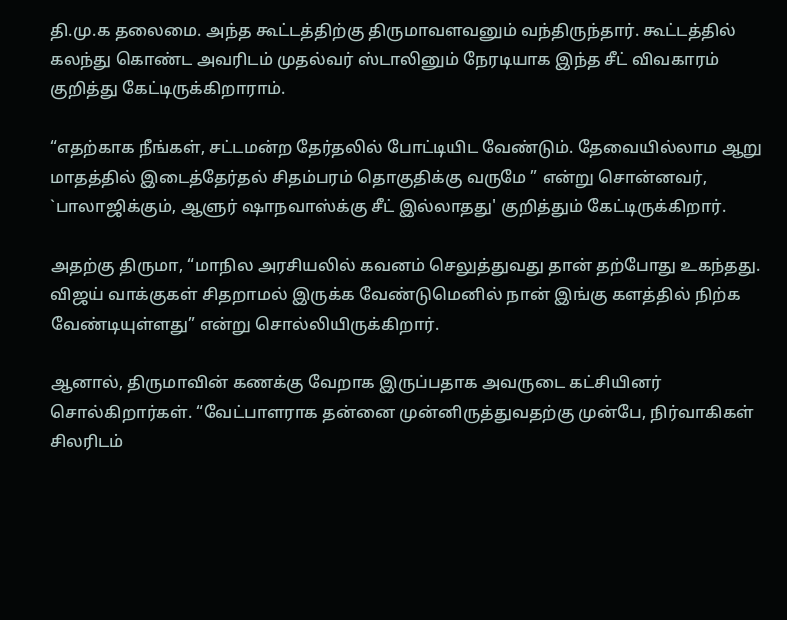தி.மு.க தலைமை. அந்த கூட்டத்திற்கு திருமாவளவனும் வந்திருந்தார். கூட்டத்தில் கலந்து கொண்ட அவரிடம் முதல்வர் ஸ்டாலினும் நேரடியாக இந்த சீட் விவகாரம் குறித்து கேட்டிருக்கிறாராம்.

“எதற்காக நீங்கள், சட்டமன்ற தேர்தலில் போட்டியிட வேண்டும். தேவையில்லாம ஆறு மாதத்தில் இடைத்தேர்தல் சிதம்பரம் தொகுதிக்கு வருமே ” என்று சொன்னவர், `பாலாஜிக்கும், ஆளுர் ஷாநவாஸ்க்கு சீட் இல்லாதது' குறித்தும் கேட்டிருக்கிறார்.

அதற்கு திருமா, “மாநில அரசியலில் கவனம் செலுத்துவது தான் தற்போது உகந்தது. விஜய் வாக்குகள் சிதறாமல் இருக்க வேண்டுமெனில் நான் இங்கு களத்தில் நிற்க வேண்டியுள்ளது” என்று சொல்லியிருக்கிறார்.

ஆனால், திருமாவின் கணக்கு வேறாக இருப்பதாக அவருடை கட்சியினர் சொல்கிறார்கள். “வேட்பாளராக தன்னை முன்னிருத்துவதற்கு முன்பே, நிர்வாகிகள் சிலரிடம்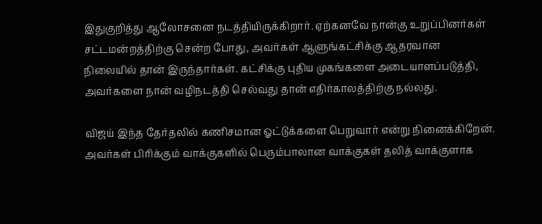இதுகுறித்து ஆலோசனை நடத்தியிருக்கிறார். ஏற்கனவே நான்கு உறுப்பினர்கள் சட்டமன்றத்திற்கு சென்ற போது, அவர்கள் ஆளுங்கட்சிக்கு ஆதரவான நிலையில் தான் இருந்தார்கள். கட்சிக்கு புதிய முகங்களை அடையாளப்படுத்தி, அவர்களை நான் வழிநடத்தி செல்வது தான் எதிர்காலத்திற்கு நல்லது.

விஜய் இந்த தேர்தலில் கணிசமான ஓட்டுக்களை பெறுவார் என்று நினைக்கிறேன். அவர்கள் பிரிக்கும் வாக்குகளில் பெரும்பாலான வாக்குகள் தலித் வாக்குளாக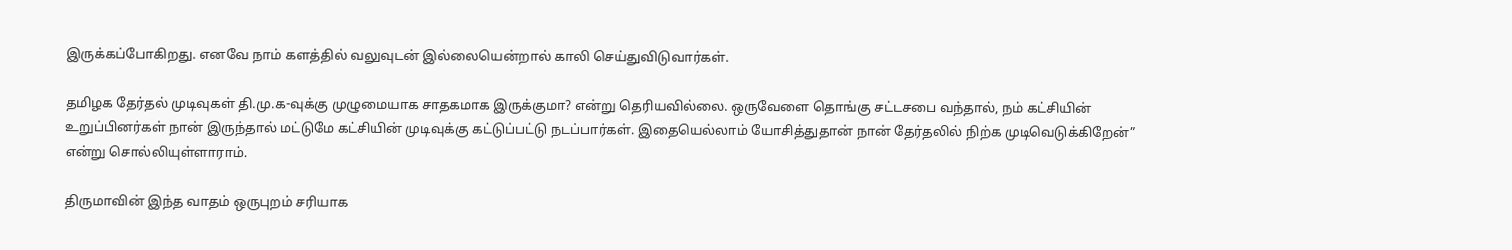இருக்கப்போகிறது. எனவே நாம் களத்தில் வலுவுடன் இல்லையென்றால் காலி செய்துவிடுவார்கள்.

தமிழக தேர்தல் முடிவுகள் தி.மு.க-வுக்கு முழுமையாக சாதகமாக இருக்குமா? என்று தெரியவில்லை. ஒருவேளை தொங்கு சட்டசபை வந்தால், நம் கட்சியின் உறுப்பினர்கள் நான் இருந்தால் மட்டுமே கட்சியின் முடிவுக்கு கட்டுப்பட்டு நடப்பார்கள். இதையெல்லாம் யோசித்துதான் நான் தேர்தலில் நிற்க முடிவெடுக்கிறேன்” என்று சொல்லியுள்ளாராம்.

திருமாவின் இந்த வாதம் ஒருபுறம் சரியாக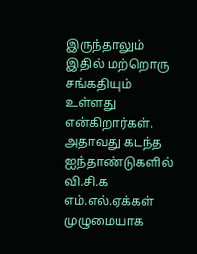இருந்தாலும் இதில் மற்றொரு சங்கதியும் உள்ளது என்கிறார்கள். அதாவது கடந்த ஐந்தாண்டுகளில் வி.சி.க எம்.எல்.ஏக்கள் முழுமையாக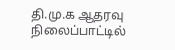தி.மு.க ஆதரவு நிலைப்பாட்டில்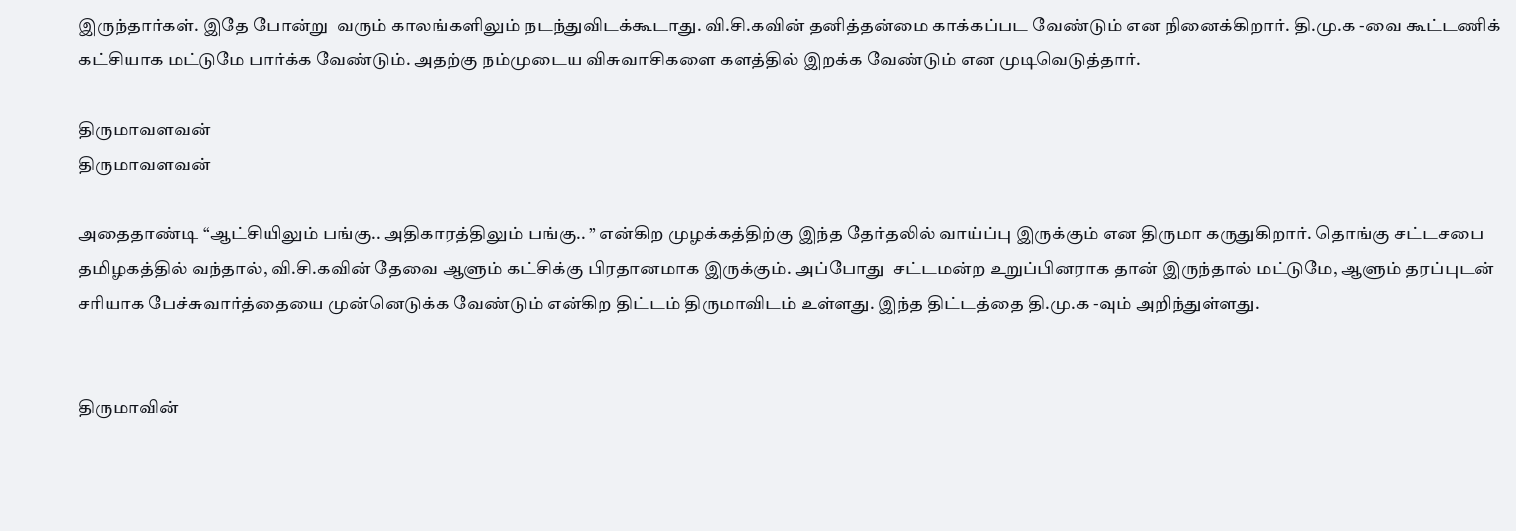இருந்தார்கள். இதே போன்று  வரும் காலங்களிலும் நடந்துவிடக்கூடாது. வி.சி.கவின் தனித்தன்மை காக்கப்பட வேண்டும் என நினைக்கிறார். தி.மு.க -வை கூட்டணிக் கட்சியாக மட்டுமே பார்க்க வேண்டும். அதற்கு நம்முடைய விசுவாசிகளை களத்தில் இறக்க வேண்டும் என முடிவெடுத்தார்.

திருமாவளவன்
திருமாவளவன்

அதைதாண்டி “ஆட்சியிலும் பங்கு.. அதிகாரத்திலும் பங்கு.. ” என்கிற முழக்கத்திற்கு இந்த தேர்தலில் வாய்ப்பு இருக்கும் என திருமா கருதுகிறார். தொங்கு சட்டசபை தமிழகத்தில் வந்தால், வி.சி.கவின் தேவை ஆளும் கட்சிக்கு பிரதானமாக இருக்கும். அப்போது  சட்டமன்ற உறுப்பினராக தான் இருந்தால் மட்டுமே, ஆளும் தரப்புடன் சரியாக பேச்சுவார்த்தையை முன்னெடுக்க வேண்டும் என்கிற திட்டம் திருமாவிடம் உள்ளது. இந்த திட்டத்தை தி.மு.க -வும் அறிந்துள்ளது.


திருமாவின்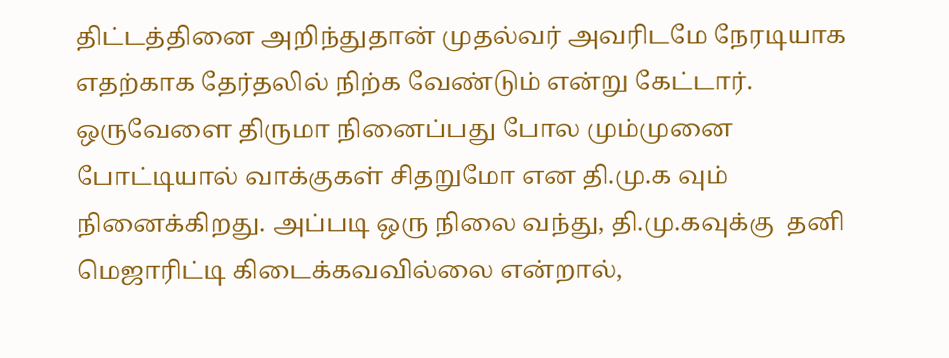திட்டத்தினை அறிந்துதான் முதல்வர் அவரிடமே நேரடியாக எதற்காக தேர்தலில் நிற்க வேண்டும் என்று கேட்டார். ஒருவேளை திருமா நினைப்பது போல மும்முனை போட்டியால் வாக்குகள் சிதறுமோ என தி.மு.க வும் நினைக்கிறது. அப்படி ஒரு நிலை வந்து, தி.மு.கவுக்கு  தனி மெஜாரிட்டி கிடைக்கவவில்லை என்றால்,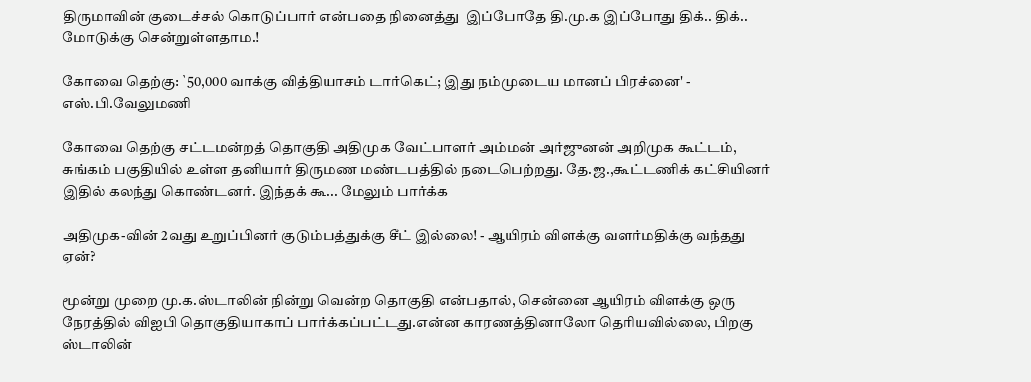திருமாவின் குடைச்சல் கொடுப்பார் என்பதை நினைத்து  இப்போதே தி.மு.க இப்போது திக்.. திக்.. மோடுக்கு சென்றுள்ளதாம.!

கோவை தெற்கு: `50,000 வாக்கு வித்தியாசம் டார்கெட்; இது நம்முடைய மானப் பிரச்னை' - எஸ்.பி.வேலுமணி

கோவை தெற்கு சட்டமன்றத் தொகுதி அதிமுக வேட்பாளர் அம்மன் அர்ஜுனன் அறிமுக கூட்டம், சுங்கம் பகுதியில் உள்ள தனியார் திருமண மண்டபத்தில் நடைபெற்றது. தே.ஜ.,கூட்டணிக் கட்சியினர் இதில் கலந்து கொண்டனர். இந்தக் கூ... மேலும் பார்க்க

அதிமுக-வின் 2வது உறுப்பினர் குடும்பத்துக்கு சீட் இல்லை! - ஆயிரம் விளக்கு வளர்மதிக்கு வந்தது ஏன்?

மூன்று முறை மு.க.ஸ்டாலின் நின்று வென்ற தொகுதி என்பதால், சென்னை ஆயிரம் விளக்கு ஒரு நேரத்தில் விஐபி தொகுதியாகாப் பார்க்கப்பட்டது.என்ன காரணத்தினாலோ தெரியவில்லை, பிறகு ஸ்டாலின்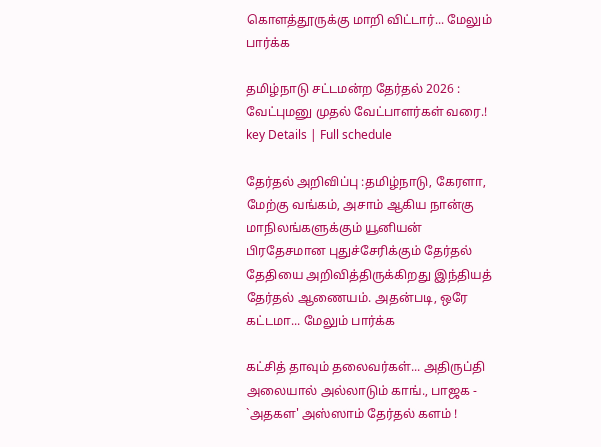கொளத்தூருக்கு மாறி விட்டார்... மேலும் பார்க்க

தமிழ்நாடு சட்டமன்ற தேர்தல் 2026 : வேட்புமனு முதல் வேட்பாளர்கள் வரை.! key Details | Full schedule

தேர்தல் அறிவிப்பு :தமிழ்நாடு, கேரளா, மேற்கு வங்கம், அசாம் ஆகிய நான்கு மாநிலங்களுக்கும் யூனியன் பிரதேசமான புதுச்சேரிக்கும் தேர்தல் தேதியை அறிவித்திருக்கிறது இந்தியத் தேர்தல் ஆணையம். அதன்படி, ஒரே கட்டமா... மேலும் பார்க்க

கட்சித் தாவும் தலைவர்கள்... அதிருப்தி அலையால் அல்லாடும் காங்., பாஜக - `அதகள' அஸ்ஸாம் தேர்தல் களம் !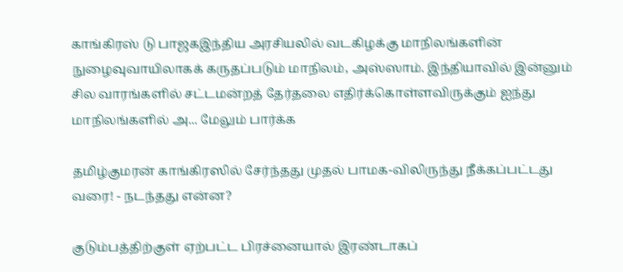காங்கிரஸ் டு பாஜகஇந்திய அரசியலில் வடகிழக்கு மாநிலங்களின் நுழைவுவாயிலாகக் கருதப்படும் மாநிலம், அஸ்ஸாம். இந்தியாவில் இன்னும் சில வாரங்களில் சட்டமன்றத் தேர்தலை எதிர்க்கொள்ளவிருக்கும் ஐந்து மாநிலங்களில் அ... மேலும் பார்க்க

தமிழ்குமரன் காங்கிரஸில் சேர்ந்தது முதல் பாமக-விலிருந்து நீக்கப்பட்டது வரை! - நடந்தது என்ன?

குடும்பத்திற்குள் ஏற்பட்ட பிரச்னையால் இரண்டாகப்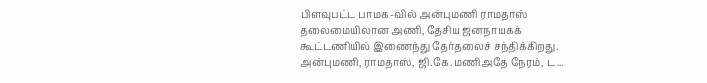பிளவுபட்ட பாமக-வில் அன்புமணி ராமதாஸ் தலைமையிலான அணி, தேசிய ஜனநாயகக் கூட்டணியில் இணைந்து தேர்தலைச் சந்திக்கிறது. அன்புமணி, ராமதாஸ், ஜி.கே.மணிஅதே நேரம், ட...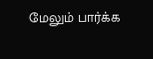மேலும் பார்க்க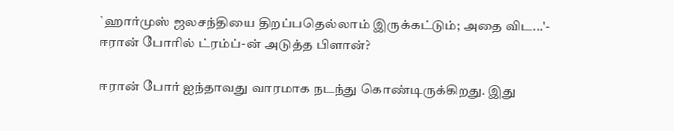`ஹார்முஸ் ஜலசந்தியை திறப்பதெல்லாம் இருக்கட்டும்; அதை விட...'- ஈரான் போரில் ட்ரம்ப்-ன் அடுத்த பிளான்?

ஈரான் போர் ஐந்தாவது வாரமாக நடந்து கொண்டிருக்கிறது. இது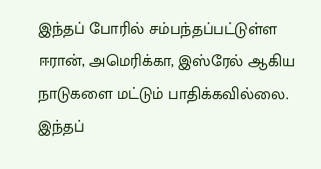இந்தப் போரில் சம்பந்தப்பட்டுள்ள ஈரான், அமெரிக்கா, இஸ்ரேல் ஆகிய நாடுகளை மட்டும் பாதிக்கவில்லை. இந்தப்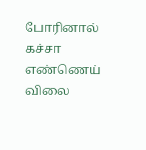போரினால் கச்சா எண்ணெய் விலை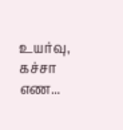உயர்வு, கச்சா எண...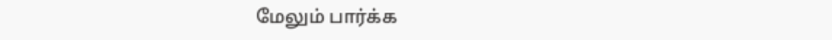மேலும் பார்க்க